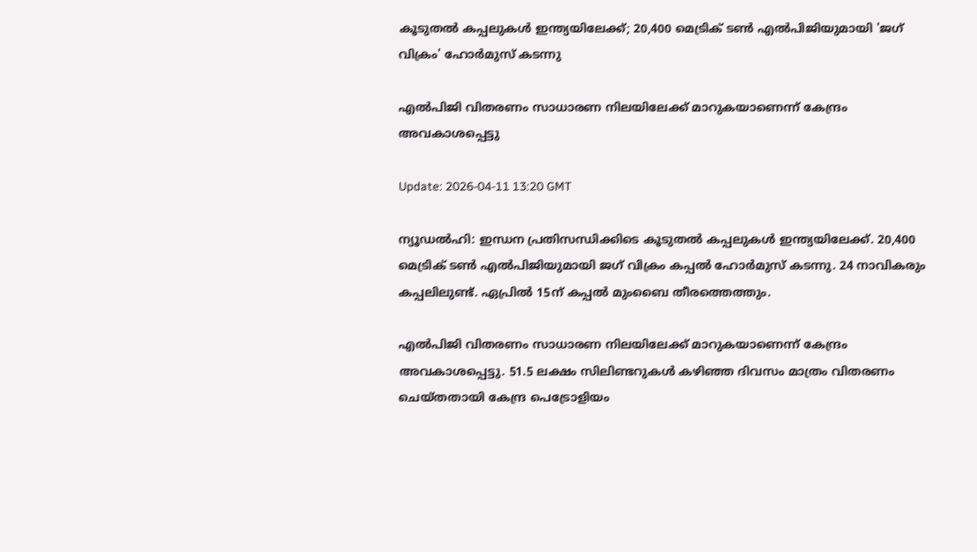കൂടുതൽ കപ്പലുകൾ ഇന്ത്യയിലേക്ക്; 20,400 മെട്രിക് ടൺ എൽപിജിയുമായി 'ജഗ് വിക്രം' ഹോർമുസ് കടന്നു

എൽപിജി വിതരണം സാധാരണ നിലയിലേക്ക് മാറുകയാണെന്ന് കേന്ദ്രം അവകാശപ്പെട്ടു

Update: 2026-04-11 13:20 GMT

ന്യൂഡൽഹി: ഇന്ധന പ്രതിസന്ധിക്കിടെ കൂടുതൽ കപ്പലുകൾ ഇന്ത്യയിലേക്ക്. 20,400 മെട്രിക് ടൺ എൽപിജിയുമായി ജഗ് വിക്രം കപ്പൽ ഹോർമുസ് കടന്നു. 24 നാവികരും കപ്പലിലുണ്ട്. ഏപ്രിൽ 15ന് കപ്പൽ മുംബൈ തീരത്തെത്തും.

എൽപിജി വിതരണം സാധാരണ നിലയിലേക്ക് മാറുകയാണെന്ന് കേന്ദ്രം അവകാശപ്പെട്ടു. 51.5 ലക്ഷം സിലിണ്ടറുകൾ കഴിഞ്ഞ ദിവസം മാത്രം വിതരണം ചെയ്തതായി കേന്ദ്ര പെട്രോളിയം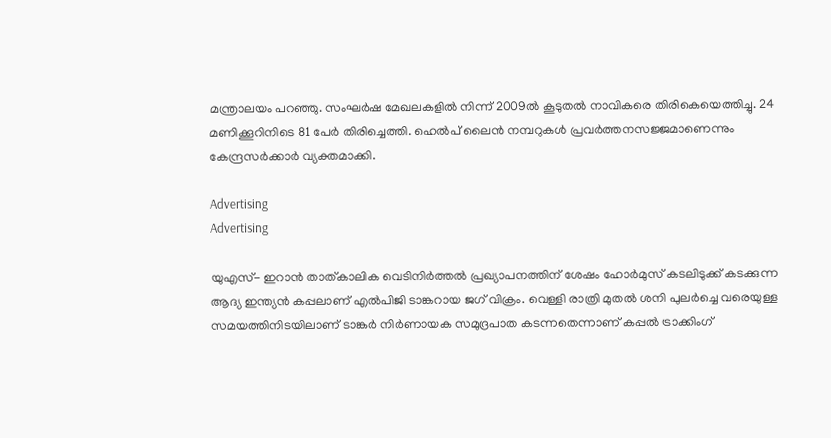മന്ത്രാലയം പറഞ്ഞു. സംഘർഷ മേഖലകളിൽ നിന്ന് 2009ൽ കൂടുതൽ നാവികരെ തിരികെയെത്തിച്ചു. 24 മണിക്കൂറിനിടെ 81 പേർ തിരിച്ചെത്തി. ഹെൽപ് ലൈൻ നമ്പറുകൾ പ്രവർത്തനസജ്ജമാണെന്നും കേന്ദ്രസർക്കാർ വ്യക്തമാക്കി.

Advertising
Advertising

യുഎസ്- ഇറാൻ താത്കാലിക വെടിനിർത്തൽ പ്രഖ്യാപനത്തിന് ശേഷം ഹോർമുസ് കടലിടുക്ക് കടക്കുന്ന ആദ്യ ഇന്ത്യൻ കപ്പലാണ് എൽപിജി ടാങ്കറായ ജഗ് വിക്രം. വെള്ളി രാത്രി മുതൽ ശനി പുലർച്ചെ വരെയുള്ള സമയത്തിനിടയിലാണ് ടാങ്കർ നിർണായക സമുദ്രപാത കടന്നതെന്നാണ് കപ്പൽ ട്രാക്കിംഗ്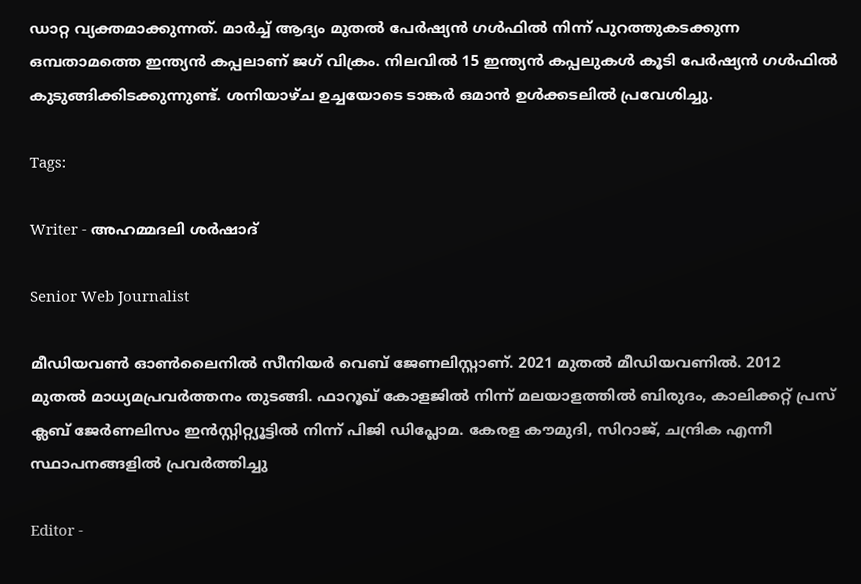ഡാറ്റ വ്യക്തമാക്കുന്നത്. മാർച്ച് ആദ്യം മുതൽ പേർഷ്യൻ ഗൾഫിൽ നിന്ന് പുറത്തുകടക്കുന്ന ഒമ്പതാമത്തെ ഇന്ത്യൻ കപ്പലാണ് ജഗ് വിക്രം. നിലവിൽ 15 ഇന്ത്യൻ കപ്പലുകൾ കൂടി പേർഷ്യൻ ഗൾഫിൽ കുടുങ്ങിക്കിടക്കുന്നുണ്ട്. ശനിയാഴ്ച ഉച്ചയോടെ ടാങ്കർ ഒമാൻ ഉൾക്കടലിൽ പ്രവേശിച്ചു.

Tags:

Writer - അഹമ്മദലി ശര്‍ഷാദ്

Senior Web Journalist

മീഡിയവൺ ഓൺലൈനിൽ സീനിയർ വെബ് ജേണലിസ്റ്റാണ്. 2021 മുതൽ മീഡിയവണിൽ. 2012 മുതൽ മാധ്യമപ്രവർത്തനം തുടങ്ങി. ഫാറൂഖ് കോളജിൽ നിന്ന് മലയാളത്തിൽ ബിരുദം, കാലിക്കറ്റ് പ്രസ് ക്ലബ് ജേർണലിസം ഇൻസ്റ്റിറ്റ്യൂട്ടിൽ നിന്ന് പിജി ഡിപ്ലോമ. കേരള കൗമുദി, സിറാജ്, ചന്ദ്രിക എന്നീ സ്ഥാപനങ്ങളിൽ പ്രവർത്തിച്ചു

Editor -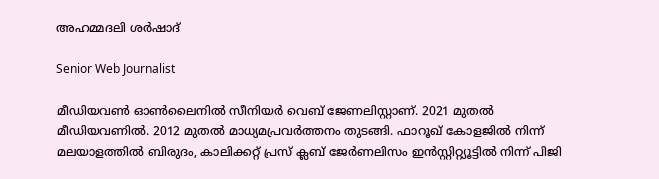അഹമ്മദലി ശര്‍ഷാദ്

Senior Web Journalist

മീഡിയവൺ ഓൺലൈനിൽ സീനിയർ വെബ് ജേണലിസ്റ്റാണ്. 2021 മുതൽ മീഡിയവണിൽ. 2012 മുതൽ മാധ്യമപ്രവർത്തനം തുടങ്ങി. ഫാറൂഖ് കോളജിൽ നിന്ന് മലയാളത്തിൽ ബിരുദം, കാലിക്കറ്റ് പ്രസ് ക്ലബ് ജേർണലിസം ഇൻസ്റ്റിറ്റ്യൂട്ടിൽ നിന്ന് പിജി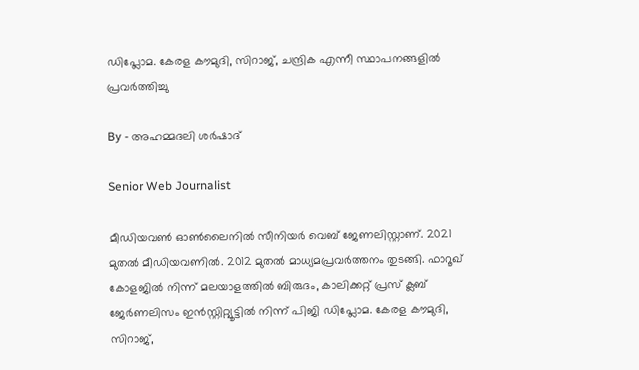ഡിപ്ലോമ. കേരള കൗമുദി, സിറാജ്, ചന്ദ്രിക എന്നീ സ്ഥാപനങ്ങളിൽ പ്രവർത്തിച്ചു

By - അഹമ്മദലി ശര്‍ഷാദ്

Senior Web Journalist

മീഡിയവൺ ഓൺലൈനിൽ സീനിയർ വെബ് ജേണലിസ്റ്റാണ്. 2021 മുതൽ മീഡിയവണിൽ. 2012 മുതൽ മാധ്യമപ്രവർത്തനം തുടങ്ങി. ഫാറൂഖ് കോളജിൽ നിന്ന് മലയാളത്തിൽ ബിരുദം, കാലിക്കറ്റ് പ്രസ് ക്ലബ് ജേർണലിസം ഇൻസ്റ്റിറ്റ്യൂട്ടിൽ നിന്ന് പിജി ഡിപ്ലോമ. കേരള കൗമുദി, സിറാജ്,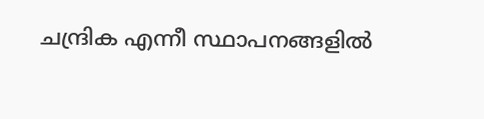ചന്ദ്രിക എന്നീ സ്ഥാപനങ്ങളിൽ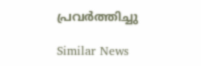പ്രവർത്തിച്ചു

Similar News